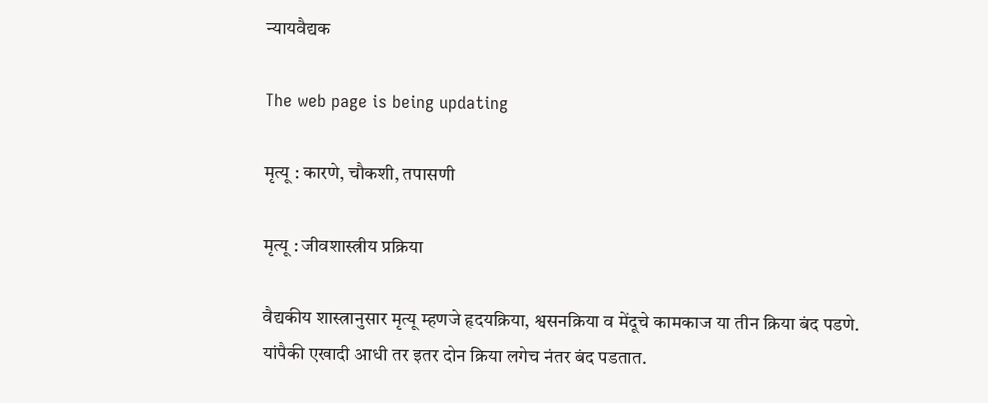न्यायवैद्यक

The web page is being updating

मृत्यू : कारणे, चौकशी, तपासणी

मृत्यू : जीवशास्त्रीय प्रक्रिया

वैद्यकीय शास्त्रानुसार मृत्यू म्हणजे हृदयक्रिया, श्वसनक्रिया व मेंदूचे कामकाज या तीन क्रिया बंद पडणे. यांपैकी एखादी आधी तर इतर दोन क्रिया लगेच नंतर बंद पडतात.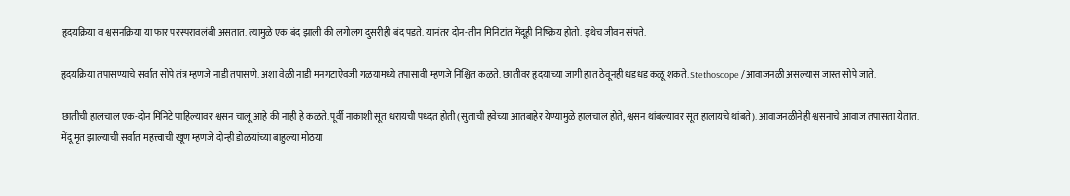हृदयक्रिया व श्वसनक्रिया या फार परस्परावलंबी असतात. त्यामुळे एक बंद झाली की लगोलग दुसरीही बंद पडते. यानंतर दोन-तीन मिनिटांत मेंदूही निष्क्रिय होतो. इथेच जीवन संपते.

हृदयक्रिया तपासण्याचे सर्वात सोपे तंत्र म्हणजे नाडी तपासणे. अशा वेळी नाडी मनगटाऐवजी गळयामध्ये तपासावी म्हणजे निश्चित कळते. छातीवर हृदयाच्या जागी हात ठेवूनही धडधड कळू शकते. Stethoscope /आवाजनळी असल्यास जास्त सोपे जाते.

छातीची हालचाल एक-दोन मिनिटे पाहिल्यावर श्वसन चालू आहे की नाही हे कळते. पूर्वी नाकाशी सूत धरायची पध्दत होती (सुताची हवेच्या आतबाहेर येण्यामुळे हालचाल होते, श्वसन थांबल्यावर सूत हालायचे थांबते). आवाजनळीनेही श्वसनाचे आवाज तपासता येतात.
मेंदू मृत झाल्याची सर्वात महत्त्वाची खूण म्हणजे दोन्ही डोळयांच्या बाहुल्या मोठया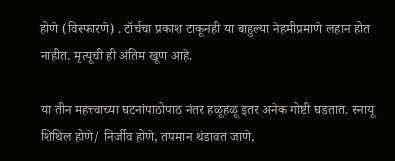होणे (विस्फारणे) . टॉर्चचा प्रकाश टाकूनही या बाहुल्या नेहमीप्रमाणे लहान होत नाहीत. मृत्यूची ही अंतिम खूण आहे.

या तीन महत्त्वाच्या घटनांपाठोपाठ नंतर हळूहळू इतर अनेक गोष्टी घडतात. स्नायू शिथिल होणे/ निर्जीव होणे, तपमान थंडावत जाणे,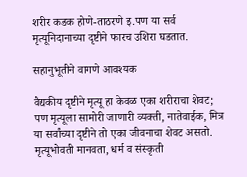शरीर कडक होणे-ताठरणे इ.पण या सर्व मृत्यूनिदानाच्या दृष्टीने फारच उशिरा घडतात.

सहानुभूतीने वागणे आवश्यक

वैद्यकीय दृष्टीने मृत्यू हा केवळ एका शरीराचा शेवट; पण मृत्यूला सामोरी जाणारी व्यक्ती, नातेवाईक, मित्र या सर्वांच्या दृष्टीने तो एका जीवनाचा शेवट असतो. मृत्यूभोवती मानवता, धर्म व संस्कृती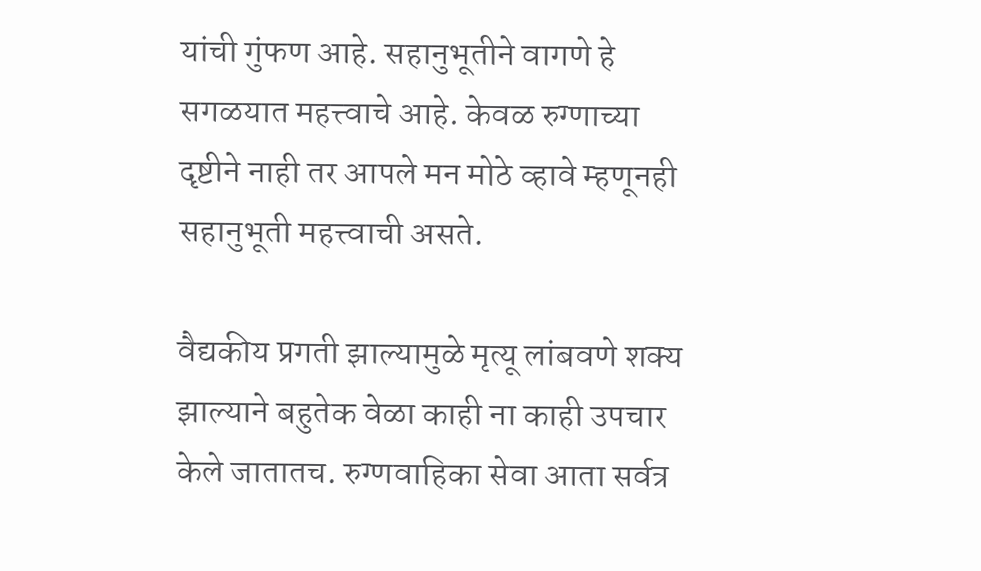यांची गुंफण आहे. सहानुभूतीने वागणे हे सगळयात महत्त्वाचे आहे. केवळ रुग्णाच्या दृष्टीने नाही तर आपले मन मोठे व्हावे म्हणूनही सहानुभूती महत्त्वाची असते.

वैद्यकीय प्रगती झाल्यामुळे मृत्यू लांबवणे शक्य झाल्याने बहुतेक वेळा काही ना काही उपचार केले जातातच. रुग्णवाहिका सेवा आता सर्वत्र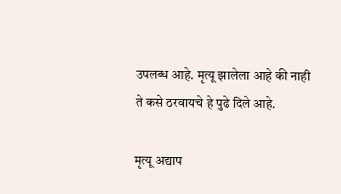उपलब्ध आहे. मृत्यू झालेला आहे की नाही ते कसे ठरवायचे हे पुढे दिले आहे.

मृत्यू अद्याप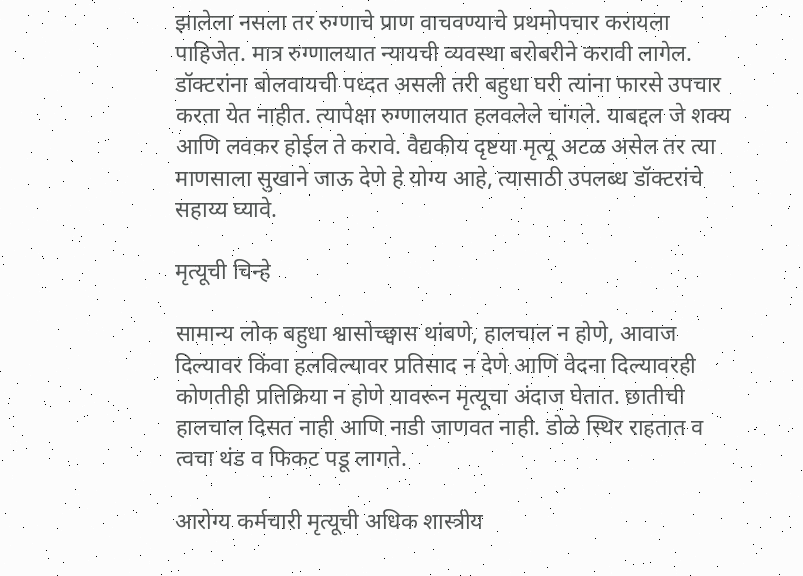झालेला नसला तर रुग्णाचे प्राण वाचवण्याचे प्रथमोपचार करायला पाहिजेत. मात्र रुग्णालयात न्यायची व्यवस्था बरोबरीने करावी लागेल.  डॉक्टरांना बोलवायची पध्दत असली तरी बहुधा घरी त्यांना फारसे उपचार करता येत नाहीत. त्यापेक्षा रुग्णालयात हलवलेले चांगले. याबद्दल जे शक्य आणि लवकर होईल ते करावे. वैद्यकीय दृष्टया मृत्यू अटळ असेल तर त्या माणसाला सुखाने जाऊ देणे हे योग्य आहे, त्यासाठी उपलब्ध डॉक्टरांचे सहाय्य घ्यावे.

मृत्यूची चिन्हे

सामान्य लोक बहुधा श्वासोच्छ्वास थांबणे, हालचाल न होणे, आवाज दिल्यावर किंवा हलविल्यावर प्रतिसाद न देणे आणि वेदना दिल्यावरही कोणतीही प्रतिक्रिया न होणे यावरून मृत्यूचा अंदाज घेतात. छातीची हालचाल दिसत नाही आणि नाडी जाणवत नाही. डोळे स्थिर राहतात व त्वचा थंड व फिकट पडू लागते.

आरोग्य कर्मचारी मृत्यूची अधिक शास्त्रीय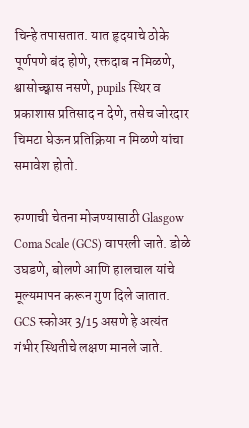चिन्हे तपासतात. यात हृदयाचे ठोके पूर्णपणे बंद होणे, रक्तदाब न मिळणे, श्वासोच्छ्वास नसणे, pupils स्थिर व प्रकाशास प्रतिसाद न देणे, तसेच जोरदार चिमटा घेऊन प्रतिक्रिया न मिळणे यांचा समावेश होतो.

रुग्णाची चेतना मोजण्यासाठी Glasgow Coma Scale (GCS) वापरली जाते. डोळे उघडणे, बोलणे आणि हालचाल यांचे मूल्यमापन करून गुण दिले जातात. GCS स्कोअर 3/15 असणे हे अत्यंत गंभीर स्थितीचे लक्षण मानले जाते.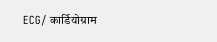ECG/ कार्डियोग्राम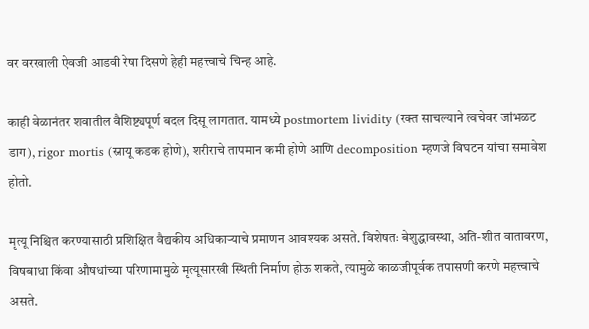वर वरखाली ऐवजी आडवी रेषा दिसणे हेही महत्त्वाचे चिन्ह आहे.

काही वेळानंतर शवातील वैशिष्ट्यपूर्ण बदल दिसू लागतात. यामध्ये postmortem lividity (रक्त साचल्याने त्वचेवर जांभळट डाग), rigor mortis (स्नायू कडक होणे), शरीराचे तापमान कमी होणे आणि decomposition म्हणजे विघटन यांचा समावेश होतो.

मृत्यू निश्चित करण्यासाठी प्रशिक्षित वैद्यकीय अधिकाऱ्याचे प्रमाणन आवश्यक असते. विशेषतः बेशुद्धावस्था, अति-शीत वातावरण, विषबाधा किंवा औषधांच्या परिणामामुळे मृत्यूसारखी स्थिती निर्माण होऊ शकते, त्यामुळे काळजीपूर्वक तपासणी करणे महत्त्वाचे असते.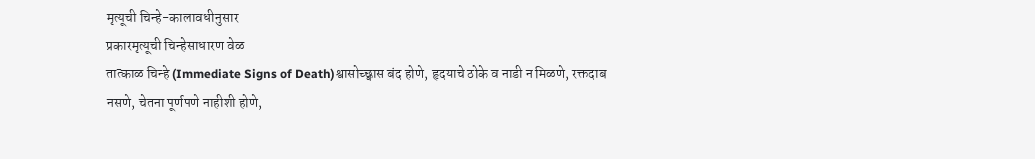मृत्यूची चिन्हे-कालावधीनुसार
प्रकारमृत्यूची चिन्हेसाधारण वेळ
तात्काळ चिन्हे (Immediate Signs of Death)श्वासोच्छ्वास बंद होणे, हृदयाचे ठोके व नाडी न मिळणे, रक्तदाब नसणे, चेतना पूर्णपणे नाहीशी होणे,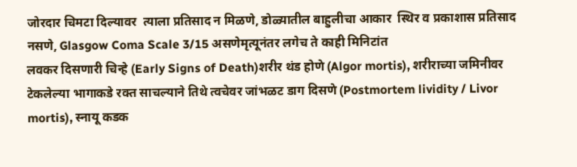जोरदार चिमटा दिल्यावर  त्याला प्रतिसाद न मिळणे, डोळ्यातील बाहुलीचा आकार  स्थिर व प्रकाशास प्रतिसाद नसणे, Glasgow Coma Scale 3/15 असणेमृत्यूनंतर लगेच ते काही मिनिटांत
लवकर दिसणारी चिन्हे (Early Signs of Death)शरीर थंड होणे (Algor mortis), शरीराच्या जमिनीवर टेकलेल्या भागाकडे रक्त साचल्याने तिथे त्वचेवर जांभळट डाग दिसणे (Postmortem lividity / Livor mortis), स्नायू कडक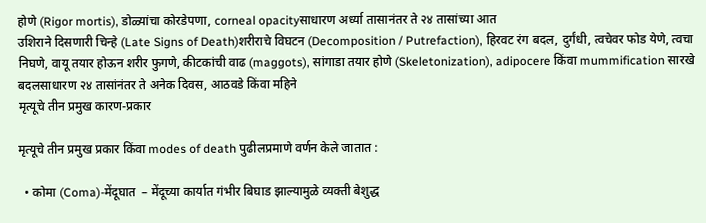होणे (Rigor mortis), डोळ्यांचा कोरडेपणा, corneal opacityसाधारण अर्ध्या तासानंतर ते २४ तासांच्या आत
उशिराने दिसणारी चिन्हे (Late Signs of Death)शरीराचे विघटन (Decomposition / Putrefaction), हिरवट रंग बदल, दुर्गंधी, त्वचेवर फोड येणे, त्वचा निघणे, वायू तयार होऊन शरीर फुगणे, कीटकांची वाढ (maggots), सांगाडा तयार होणे (Skeletonization), adipocere किंवा mummification सारखे बदलसाधारण २४ तासांनंतर ते अनेक दिवस, आठवडे किंवा महिने
मृत्यूचे तीन प्रमुख कारण-प्रकार

मृत्यूचे तीन प्रमुख प्रकार किंवा modes of death पुढीलप्रमाणे वर्णन केले जातात :

  • कोमा (Coma)-मेंदूघात  – मेंदूच्या कार्यात गंभीर बिघाड झाल्यामुळे व्यक्ती बेशुद्ध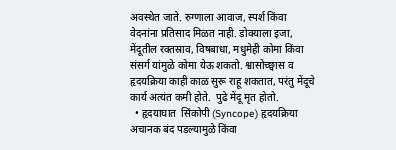अवस्थेत जाते. रुग्णाला आवाज, स्पर्श किंवा वेदनांना प्रतिसाद मिळत नाही. डोक्याला इजा, मेंदूतील रक्तस्राव, विषबाधा, मधुमेही कोमा किंवा संसर्ग यांमुळे कोमा येऊ शकतो. श्वासोच्छ्वास व हृदयक्रिया काही काळ सुरू राहू शकतात, परंतु मेंदूचे कार्य अत्यंत कमी होते.  पुढे मेंदू मृत होतो.
  • हृदयाघात  सिंकोपी (Syncope) हृदयक्रिया अचानक बंद पडल्यामुळे किंवा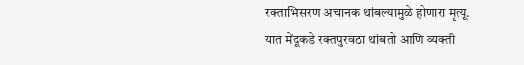रक्ताभिसरण अचानक थांबल्यामुळे होणारा मृत्यू. यात मेंदूकडे रक्तपुरवठा थांबतो आणि व्यक्ती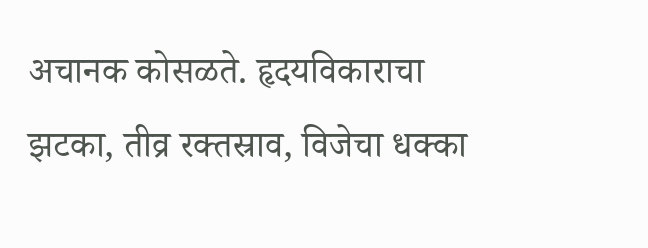अचानक कोसळते. हृदयविकाराचा झटका, तीव्र रक्तस्राव, विजेचा धक्का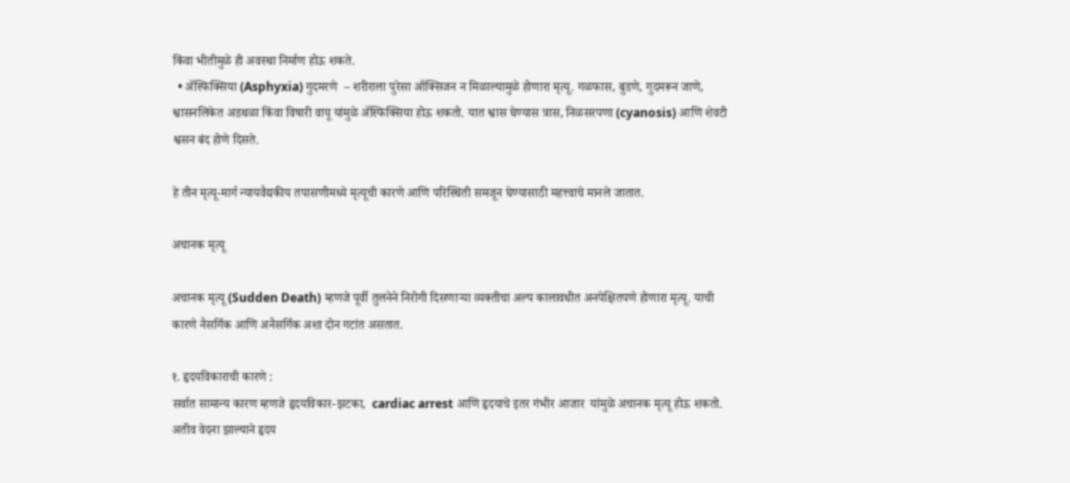किंवा भीतीमुळे ही अवस्था निर्माण होऊ शकते.
  • ॲस्फिक्सिया (Asphyxia) गुदमरणे  – शरीराला पुरेसा ऑक्सिजन न मिळाल्यामुळे होणारा मृत्यू. गळफास, बुडणे, गुदमरून जाणे, श्वासनलिकेत अडथळा किंवा विषारी वायू यांमुळे ॲस्फिक्सिया होऊ शकतो. यात श्वास घेण्यास त्रास, निळसरपणा (cyanosis) आणि शेवटी श्वसन बंद होणे दिसते.

हे तीन मृत्यू-मार्ग न्यायवैद्यकीय तपासणीमध्ये मृत्यूची कारणे आणि परिस्थिती समजून घेण्यासाठी महत्त्वाचे मानले जातात.

अचानक मृत्यू

अचानक मृत्यू (Sudden Death) म्हणजे पूर्वी तुलनेने निरोगी दिसणाऱ्या व्यक्तीचा अल्प कालावधीत अनपेक्षितपणे होणारा मृत्यू. याची कारणे नैसर्गिक आणि अनैसर्गिक अशा दोन गटांत असतात.

१. हृदयविकाराची कारणे :
सर्वात सामान्य कारण म्हणजे हृदयविकार-झटका,  cardiac arrest आणि हृदयाचे इतर गंभीर आजार  यांमुळे अचानक मृत्यू होऊ शकतो. अतीव वेदना झाल्याने हृदय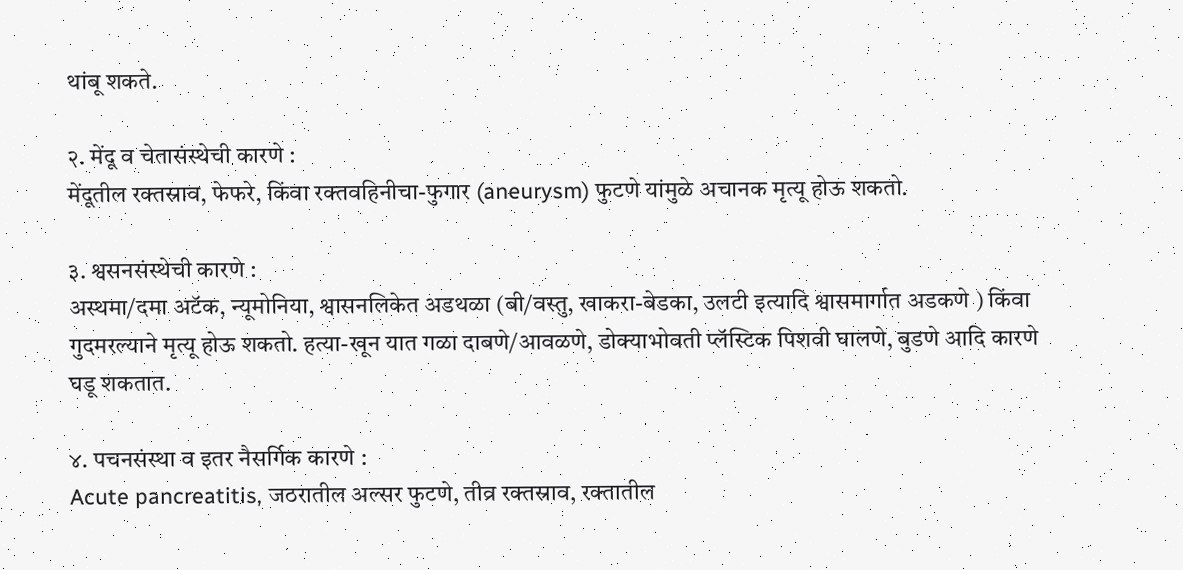थांबू शकते.

२. मेंदू व चेतासंस्थेची कारणे :
मेंदूतील रक्तस्राव, फेफरे, किंवा रक्तवहिनीचा-फुगार (aneurysm) फुटणे यांमुळे अचानक मृत्यू होऊ शकतो.

३. श्वसनसंस्थेची कारणे :
अस्थमा/दमा अटॅक, न्यूमोनिया, श्वासनलिकेत अडथळा (बी/वस्तु, खाकरा-बेडका, उलटी इत्यादि श्वासमार्गात अडकणे ) किंवा गुदमरल्याने मृत्यू होऊ शकतो. हत्या-खून यात गळा दाबणे/आवळणे, डोक्याभोवती प्लॅस्टिक पिशवी घालणे, बुडणे आदि कारणे घडू शकतात.

४. पचनसंस्था व इतर नैसर्गिक कारणे :
Acute pancreatitis, जठरातील अल्सर फुटणे, तीव्र रक्तस्राव, रक्तातील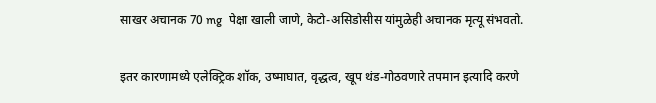साखर अचानक 70 mg  पेक्षा खाली जाणे, केटो-असिडोसीस यांमुळेही अचानक मृत्यू संभवतो.

इतर कारणामध्ये एलेक्ट्रिक शॉक, उष्माघात, वृद्धत्व, खूप थंड-गोठवणारे तपमान इत्यादि करणे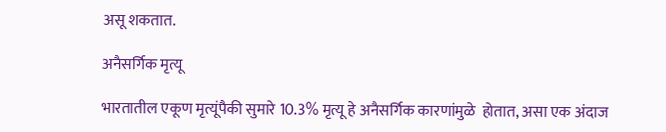असू शकतात.

अनैसर्गिक मृत्यू

भारतातील एकूण मृत्यूंपैकी सुमारे 10.3% मृत्यू हे अनैसर्गिक कारणांमुळे  होतात, असा एक अंदाज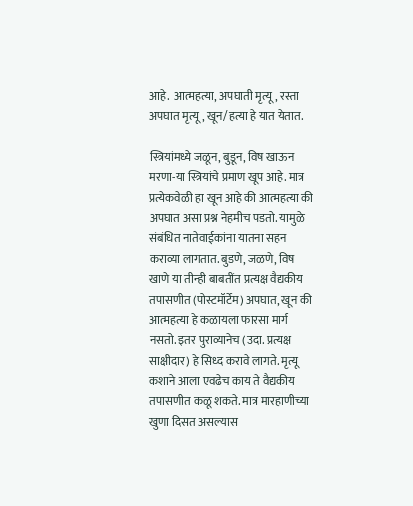आहे.  आत्महत्या, अपघाती मृत्यू, रस्ता अपघात मृत्यू, खून/हत्या हे यात येतात.

स्त्रियांमध्ये जळून, बुडून, विष खाऊन मरणा-या स्त्रियांचे प्रमाण खूप आहे. मात्र प्रत्येकवेळी हा खून आहे की आत्महत्या की अपघात असा प्रश्न नेहमीच पडतो. यामुळे संबंधित नातेवाईकांना यातना सहन कराव्या लागतात. बुडणे, जळणे, विष खाणे या तीन्ही बाबतींत प्रत्यक्ष वैद्यकीय तपासणीत (पोस्टमॉर्टेम) अपघात, खून की आत्महत्या हे कळायला फारसा मार्ग नसतो. इतर पुराव्यानेच (उदा. प्रत्यक्ष साक्षीदार) हे सिध्द करावे लागते. मृत्यू कशाने आला एवढेच काय ते वैद्यकीय तपासणीत कळू शकते. मात्र मारहाणीच्या खुणा दिसत असल्यास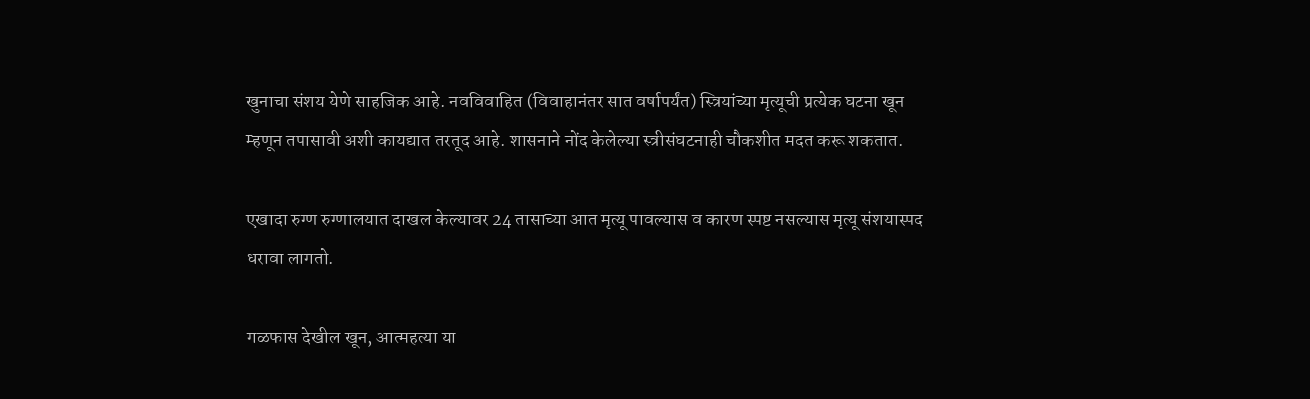खुनाचा संशय येणे साहजिक आहे. नवविवाहित (विवाहानंतर सात वर्षापर्यंत) स्त्रियांच्या मृत्यूची प्रत्येक घटना खून म्हणून तपासावी अशी कायद्यात तरतूद आहे. शासनाने नोंद केलेल्या स्त्रीसंघटनाही चौकशीत मदत करू शकतात.

एखादा रुग्ण रुग्णालयात दाखल केल्यावर 24 तासाच्या आत मृत्यू पावल्यास व कारण स्पष्ट नसल्यास मृत्यू संशयास्पद धरावा लागतो.

गळफास देखील खून, आत्महत्या या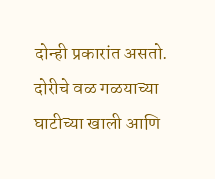दोन्ही प्रकारांत असतो. दोरीचे वळ गळयाच्या घाटीच्या खाली आणि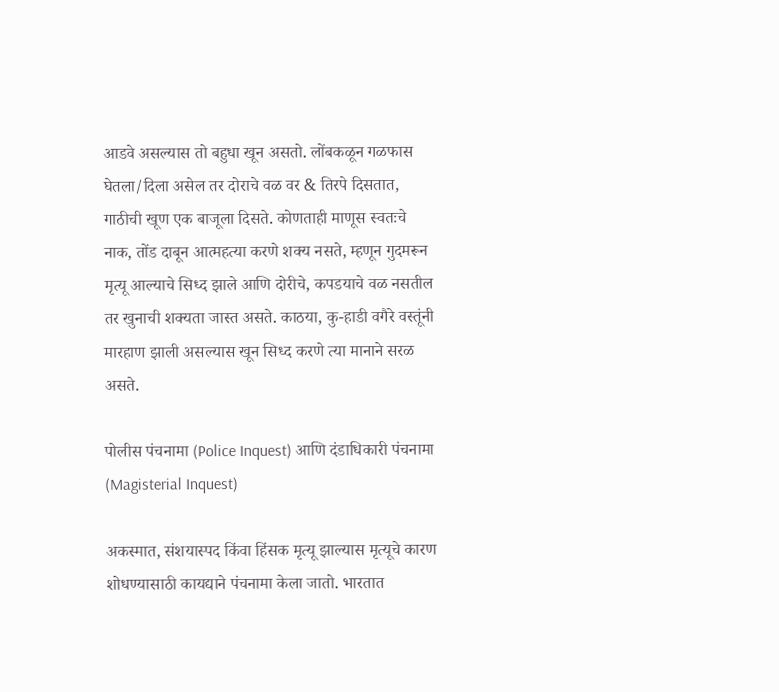आडवे असल्यास तो बहुधा खून असतो. लोंबकळून गळफास घेतला/दिला असेल तर दोराचे वळ वर & तिरपे दिसतात, गाठीची खूण एक बाजूला दिसते. कोणताही माणूस स्वतःचे नाक, तोंड दाबून आत्महत्या करणे शक्य नसते, म्हणून गुदमरून मृत्यू आल्याचे सिध्द झाले आणि दोरीचे, कपडयाचे वळ नसतील तर खुनाची शक्यता जास्त असते. काठया, कु-हाडी वगैरे वस्तूंनी मारहाण झाली असल्यास खून सिध्द करणे त्या मानाने सरळ असते.

पोलीस पंचनामा (Police Inquest) आणि दंडाधिकारी पंचनामा (Magisterial Inquest)

अकस्मात, संशयास्पद किंवा हिंसक मृत्यू झाल्यास मृत्यूचे कारण शोधण्यासाठी कायद्याने पंचनामा केला जातो. भारतात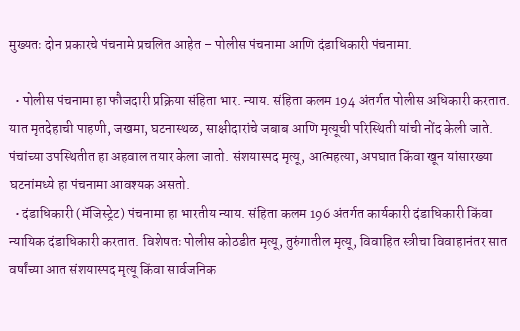मुख्यतः दोन प्रकारचे पंचनामे प्रचलित आहेत – पोलीस पंचनामा आणि दंडाधिकारी पंचनामा.

  • पोलीस पंचनामा हा फौजदारी प्रक्रिया संहिता भार. न्याय. संहिता कलम 194 अंतर्गत पोलीस अधिकारी करतात. यात मृतदेहाची पाहणी, जखमा, घटनास्थळ, साक्षीदारांचे जबाब आणि मृत्यूची परिस्थिती यांची नोंद केली जाते. पंचांच्या उपस्थितीत हा अहवाल तयार केला जातो. संशयास्पद मृत्यू, आत्महत्या, अपघात किंवा खून यांसारख्या घटनांमध्ये हा पंचनामा आवश्यक असतो.
  • दंडाधिकारी (मॅजिस्ट्रेट) पंचनामा हा भारतीय न्याय. संहिता कलम 196 अंतर्गत कार्यकारी दंडाधिकारी किंवा न्यायिक दंडाधिकारी करतात. विशेषतः पोलीस कोठडीत मृत्यू, तुरुंगातील मृत्यू, विवाहित स्त्रीचा विवाहानंतर सात वर्षांच्या आत संशयास्पद मृत्यू किंवा सार्वजनिक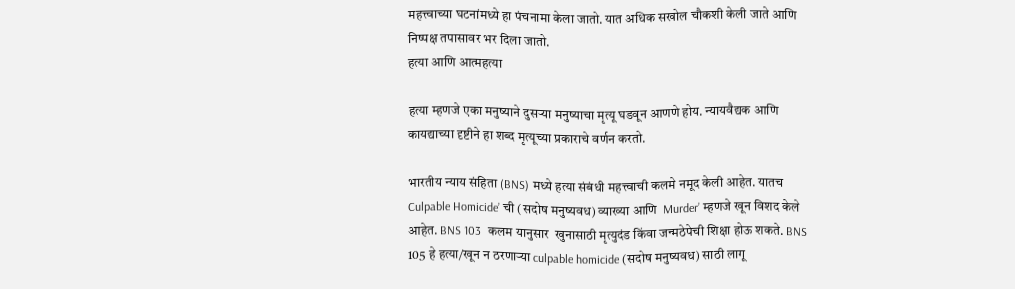महत्त्वाच्या घटनांमध्ये हा पंचनामा केला जातो. यात अधिक सखोल चौकशी केली जाते आणि निष्पक्ष तपासावर भर दिला जातो.
हत्या आणि आत्महत्या

हत्या म्हणजे एका मनुष्याने दुसऱ्या मनुष्याचा मृत्यू घडवून आणणे होय. न्यायवैद्यक आणि कायद्याच्या दृष्टीने हा शब्द मृत्यूच्या प्रकाराचे वर्णन करतो.

भारतीय न्याय संहिता (BNS) मध्ये हत्या संबंधी महत्त्वाची कलमे नमूद केली आहेत. यातच Culpable Homicide’ ची (सदोष मनुष्यवध) व्याख्या आणि  Murder’ म्हणजे खून विशद केले आहेत. BNS 103  कलम यानुसार  खुनासाठी मृत्युदंड किंवा जन्मठेपेची शिक्षा होऊ शकते. BNS 105 हे हत्या/खून न ठरणाऱ्या culpable homicide (सदोष मनुष्यवध) साठी लागू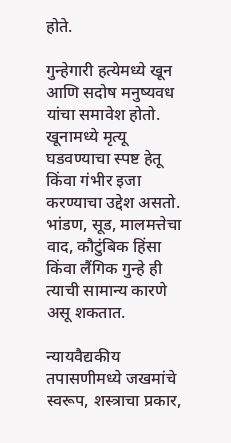होते.

गुन्हेगारी हत्येमध्ये खून आणि सदोष मनुष्यवध यांचा समावेश होतो. खूनामध्ये मृत्यू घडवण्याचा स्पष्ट हेतू किंवा गंभीर इजा करण्याचा उद्देश असतो. भांडण, सूड, मालमत्तेचा वाद, कौटुंबिक हिंसा किंवा लैंगिक गुन्हे ही त्याची सामान्य कारणे असू शकतात.

न्यायवैद्यकीय तपासणीमध्ये जखमांचे स्वरूप, शस्त्राचा प्रकार,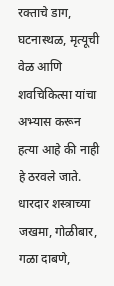रक्ताचे डाग, घटनास्थळ, मृत्यूची वेळ आणि शवचिकित्सा यांचा अभ्यास करून हत्या आहे की नाही हे ठरवले जाते. धारदार शस्त्राच्या जखमा, गोळीबार, गळा दाबणे,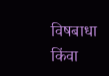विषबाधा किंवा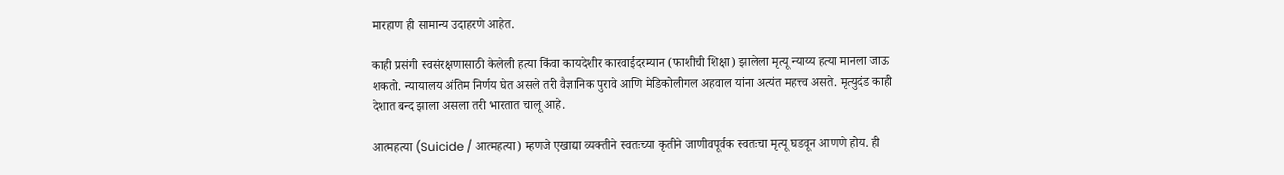मारहाण ही सामान्य उदाहरणे आहेत.

काही प्रसंगी स्वसंरक्षणासाठी केलेली हत्या किंवा कायदेशीर कारवाईदरम्यान (फाशीची शिक्षा) झालेला मृत्यू न्याय्य हत्या मानला जाऊ शकतो. न्यायालय अंतिम निर्णय घेत असले तरी वैज्ञानिक पुरावे आणि मेडिकोलीगल अहवाल यांना अत्यंत महत्त्व असते. मृत्युदंड काही देशात बन्द झाला असला तरी भारतात चालू आहे.

आत्महत्या (Suicide / आत्महत्या) म्हणजे एखाद्या व्यक्तीने स्वतःच्या कृतीने जाणीवपूर्वक स्वतःचा मृत्यू घडवून आणणे होय. ही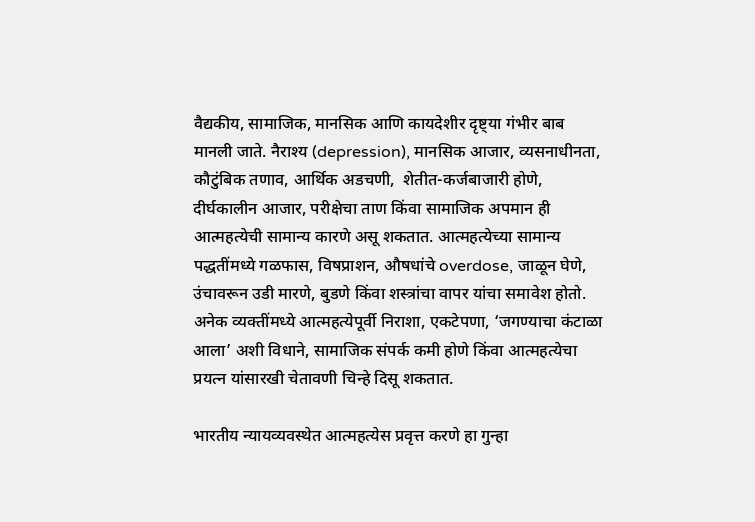वैद्यकीय, सामाजिक, मानसिक आणि कायदेशीर दृष्ट्या गंभीर बाब मानली जाते. नैराश्य (depression), मानसिक आजार, व्यसनाधीनता, कौटुंबिक तणाव, आर्थिक अडचणी,  शेतीत-कर्जबाजारी होणे, दीर्घकालीन आजार, परीक्षेचा ताण किंवा सामाजिक अपमान ही आत्महत्येची सामान्य कारणे असू शकतात. आत्महत्येच्या सामान्य पद्धतींमध्ये गळफास, विषप्राशन, औषधांचे overdose, जाळून घेणे, उंचावरून उडी मारणे, बुडणे किंवा शस्त्रांचा वापर यांचा समावेश होतो. अनेक व्यक्तींमध्ये आत्महत्येपूर्वी निराशा, एकटेपणा, ‘जगण्याचा कंटाळा आला’ अशी विधाने, सामाजिक संपर्क कमी होणे किंवा आत्महत्येचा प्रयत्न यांसारखी चेतावणी चिन्हे दिसू शकतात.

भारतीय न्यायव्यवस्थेत आत्महत्येस प्रवृत्त करणे हा गुन्हा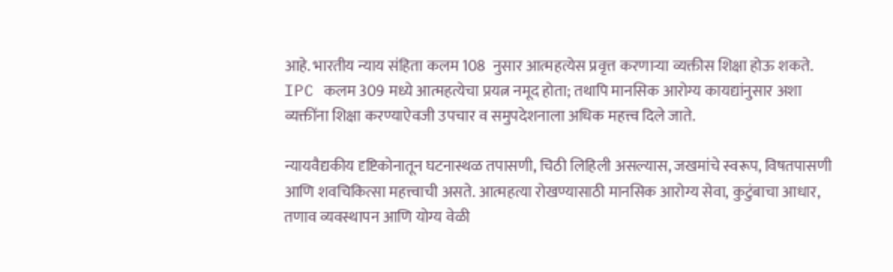आहे. भारतीय न्याय संहिता कलम 108  नुसार आत्महत्येस प्रवृत्त करणाऱ्या व्यक्तीस शिक्षा होऊ शकते. IPC कलम 309 मध्ये आत्महत्येचा प्रयत्न नमूद होता; तथापि मानसिक आरोग्य कायद्यांनुसार अशा व्यक्तींना शिक्षा करण्याऐवजी उपचार व समुपदेशनाला अधिक महत्त्व दिले जाते.

न्यायवैद्यकीय दृष्टिकोनातून घटनास्थळ तपासणी, चिठी लिहिली असल्यास, जखमांचे स्वरूप, विषतपासणी आणि शवचिकित्सा महत्त्वाची असते. आत्महत्या रोखण्यासाठी मानसिक आरोग्य सेवा, कुटुंबाचा आधार, तणाव व्यवस्थापन आणि योग्य वेळी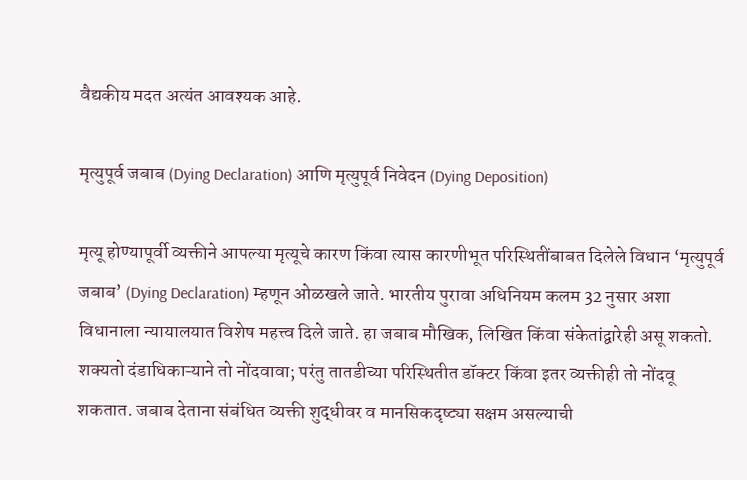वैद्यकीय मदत अत्यंत आवश्यक आहे.

मृत्युपूर्व जबाब (Dying Declaration) आणि मृत्युपूर्व निवेदन (Dying Deposition)

मृत्यू होण्यापूर्वी व्यक्तीने आपल्या मृत्यूचे कारण किंवा त्यास कारणीभूत परिस्थितींबाबत दिलेले विधान ‘मृत्युपूर्व जबाब’ (Dying Declaration) म्हणून ओळखले जाते. भारतीय पुरावा अधिनियम कलम 32 नुसार अशा विधानाला न्यायालयात विशेष महत्त्व दिले जाते. हा जबाब मौखिक, लिखित किंवा संकेतांद्वारेही असू शकतो. शक्यतो दंडाधिकाऱ्याने तो नोंदवावा; परंतु तातडीच्या परिस्थितीत डॉक्टर किंवा इतर व्यक्तीही तो नोंदवू शकतात. जबाब देताना संबंधित व्यक्ती शुद्धीवर व मानसिकदृष्ट्या सक्षम असल्याची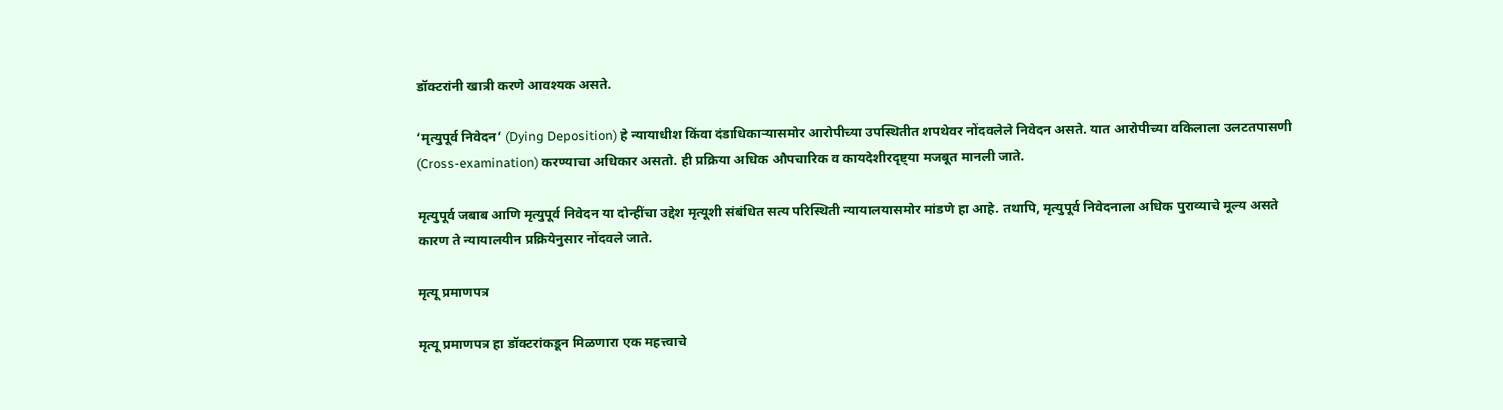डॉक्टरांनी खात्री करणे आवश्यक असते.

‘मृत्युपूर्व निवेदन’ (Dying Deposition) हे न्यायाधीश किंवा दंडाधिकाऱ्यासमोर आरोपीच्या उपस्थितीत शपथेवर नोंदवलेले निवेदन असते. यात आरोपीच्या वकिलाला उलटतपासणी (Cross-examination) करण्याचा अधिकार असतो. ही प्रक्रिया अधिक औपचारिक व कायदेशीरदृष्ट्या मजबूत मानली जाते.

मृत्युपूर्व जबाब आणि मृत्युपूर्व निवेदन या दोन्हींचा उद्देश मृत्यूशी संबंधित सत्य परिस्थिती न्यायालयासमोर मांडणे हा आहे. तथापि, मृत्युपूर्व निवेदनाला अधिक पुराव्याचे मूल्य असते कारण ते न्यायालयीन प्रक्रियेनुसार नोंदवले जाते.

मृत्यू प्रमाणपत्र

मृत्यू प्रमाणपत्र हा डॉक्टरांकडून मिळणारा एक महत्त्वाचे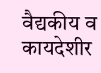वैद्यकीय व कायदेशीर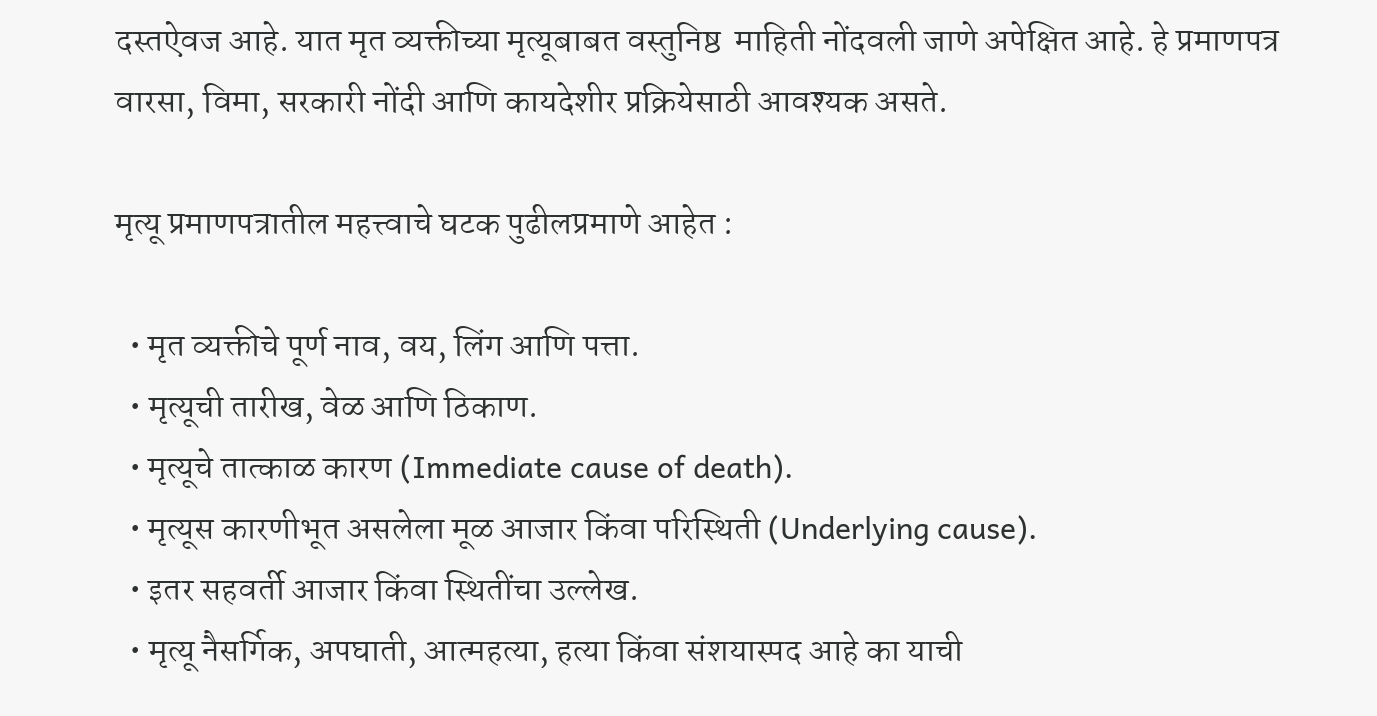दस्तऐवज आहे. यात मृत व्यक्तीच्या मृत्यूबाबत वस्तुनिष्ठ  माहिती नोंदवली जाणे अपेक्षित आहे. हे प्रमाणपत्र वारसा, विमा, सरकारी नोंदी आणि कायदेशीर प्रक्रियेसाठी आवश्यक असते.

मृत्यू प्रमाणपत्रातील महत्त्वाचे घटक पुढीलप्रमाणे आहेत :

  • मृत व्यक्तीचे पूर्ण नाव, वय, लिंग आणि पत्ता.
  • मृत्यूची तारीख, वेळ आणि ठिकाण.
  • मृत्यूचे तात्काळ कारण (Immediate cause of death).
  • मृत्यूस कारणीभूत असलेला मूळ आजार किंवा परिस्थिती (Underlying cause).
  • इतर सहवर्ती आजार किंवा स्थितींचा उल्लेख.
  • मृत्यू नैसर्गिक, अपघाती, आत्महत्या, हत्या किंवा संशयास्पद आहे का याची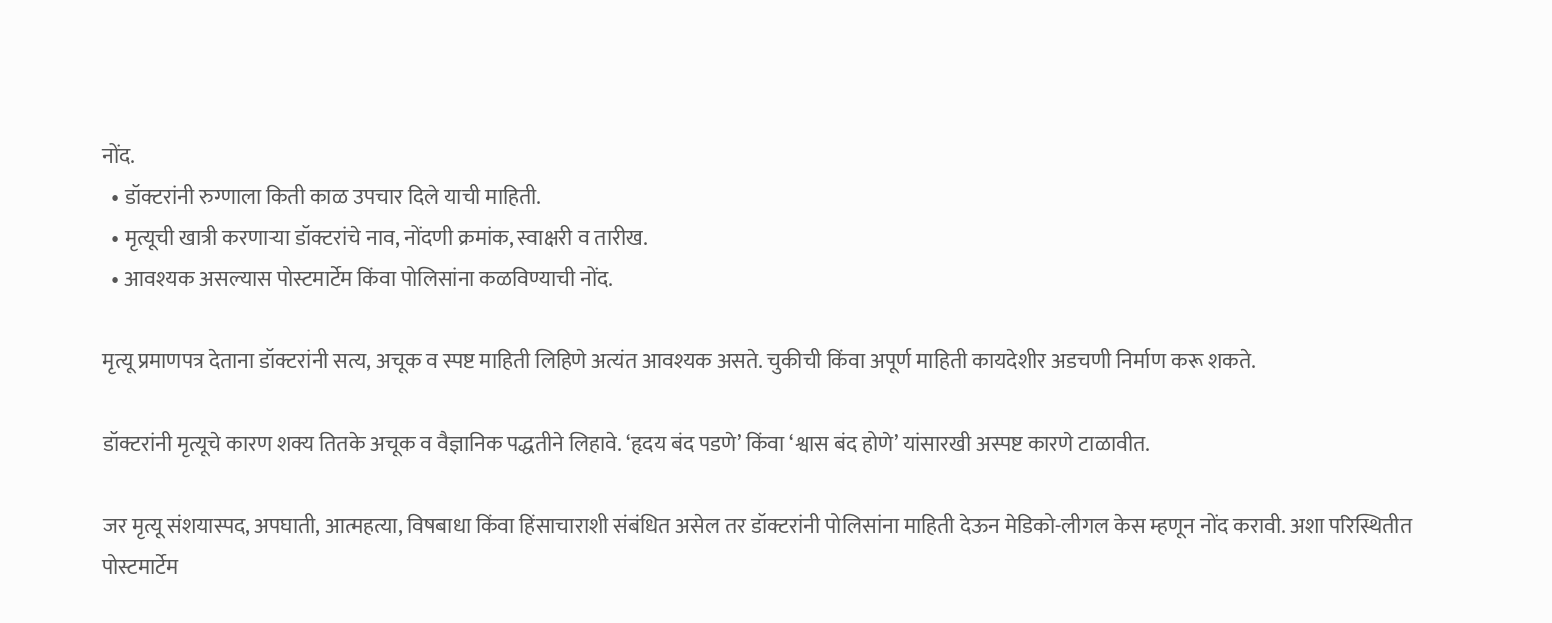नोंद.
  • डॉक्टरांनी रुग्णाला किती काळ उपचार दिले याची माहिती.
  • मृत्यूची खात्री करणाऱ्या डॉक्टरांचे नाव, नोंदणी क्रमांक, स्वाक्षरी व तारीख.
  • आवश्यक असल्यास पोस्टमार्टेम किंवा पोलिसांना कळविण्याची नोंद.

मृत्यू प्रमाणपत्र देताना डॉक्टरांनी सत्य, अचूक व स्पष्ट माहिती लिहिणे अत्यंत आवश्यक असते. चुकीची किंवा अपूर्ण माहिती कायदेशीर अडचणी निर्माण करू शकते.

डॉक्टरांनी मृत्यूचे कारण शक्य तितके अचूक व वैज्ञानिक पद्धतीने लिहावे. ‘हृदय बंद पडणे’ किंवा ‘श्वास बंद होणे’ यांसारखी अस्पष्ट कारणे टाळावीत.

जर मृत्यू संशयास्पद, अपघाती, आत्महत्या, विषबाधा किंवा हिंसाचाराशी संबंधित असेल तर डॉक्टरांनी पोलिसांना माहिती देऊन मेडिको-लीगल केस म्हणून नोंद करावी. अशा परिस्थितीत पोस्टमार्टेम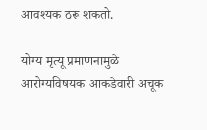आवश्यक ठरू शकतो.

योग्य मृत्यू प्रमाणनामुळे आरोग्यविषयक आकडेवारी अचूक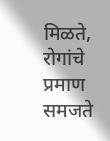मिळते, रोगांचे प्रमाण समजते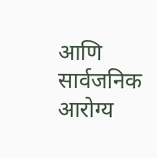आणि सार्वजनिक आरोग्य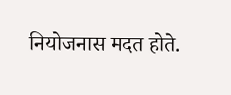नियोजनास मदत होते.